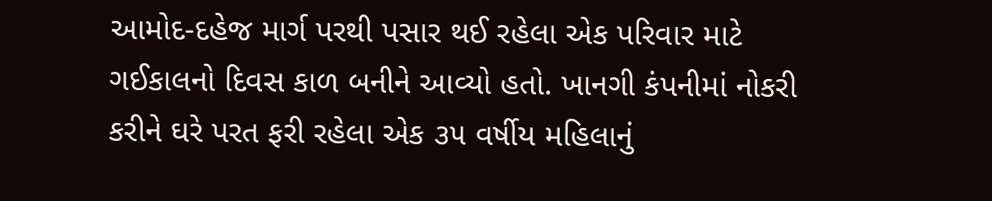આમોદ-દહેજ માર્ગ પરથી પસાર થઈ રહેલા એક પરિવાર માટે ગઈકાલનો દિવસ કાળ બનીને આવ્યો હતો. ખાનગી કંપનીમાં નોકરી કરીને ઘરે પરત ફરી રહેલા એક ૩૫ વર્ષીય મહિલાનું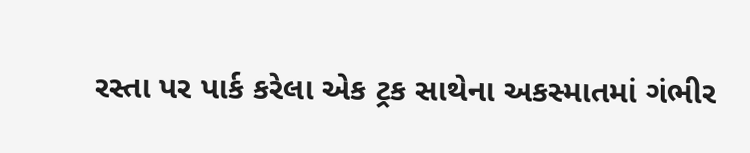રસ્તા પર પાર્ક કરેલા એક ટ્રક સાથેના અકસ્માતમાં ગંભીર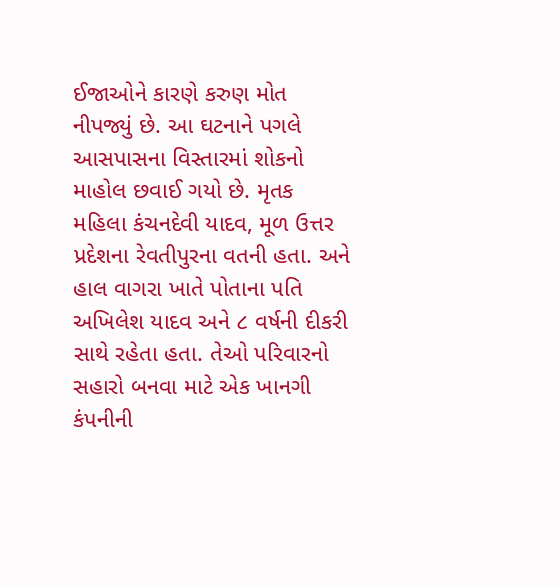ઈજાઓને કારણે કરુણ મોત નીપજ્યું છે. આ ઘટનાને પગલે આસપાસના વિસ્તારમાં શોકનો માહોલ છવાઈ ગયો છે. મૃતક મહિલા કંચનદેવી યાદવ, મૂળ ઉત્તર પ્રદેશના રેવતીપુરના વતની હતા. અને હાલ વાગરા ખાતે પોતાના પતિ અખિલેશ યાદવ અને ૮ વર્ષની દીકરી સાથે રહેતા હતા. તેઓ પરિવારનો સહારો બનવા માટે એક ખાનગી કંપનીની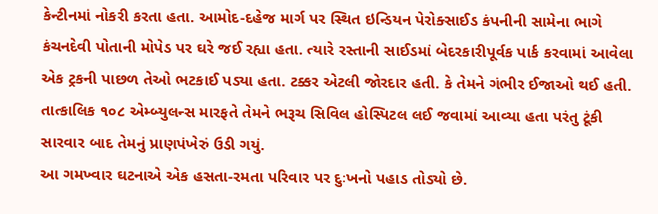કેન્ટીનમાં નોકરી કરતા હતા. આમોદ-દહેજ માર્ગ પર સ્થિત ઇન્ડિયન પેરોક્સાઈડ કંપનીની સામેના ભાગે કંચનદેવી પોતાની મોપેડ પર ઘરે જઈ રહ્યા હતા. ત્યારે રસ્તાની સાઈડમાં બેદરકારીપૂર્વક પાર્ક કરવામાં આવેલા એક ટ્રકની પાછળ તેઓ ભટકાઈ પડ્યા હતા. ટક્કર એટલી જોરદાર હતી. કે તેમને ગંભીર ઈજાઓ થઈ હતી. તાત્કાલિક ૧૦૮ એમ્બ્યુલન્સ મારફતે તેમને ભરૂચ સિવિલ હોસ્પિટલ લઈ જવામાં આવ્યા હતા પરંતુ ટૂંકી સારવાર બાદ તેમનું પ્રાણપંખેરું ઉડી ગયું.
આ ગમખ્વાર ઘટનાએ એક હસતા-રમતા પરિવાર પર દુઃખનો પહાડ તોડ્યો છે.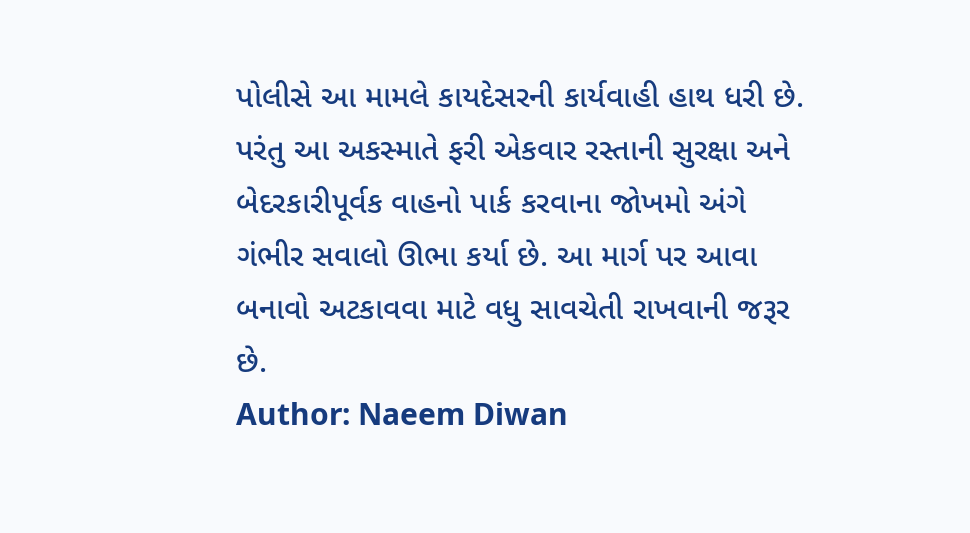પોલીસે આ મામલે કાયદેસરની કાર્યવાહી હાથ ધરી છે. પરંતુ આ અકસ્માતે ફરી એકવાર રસ્તાની સુરક્ષા અને બેદરકારીપૂર્વક વાહનો પાર્ક કરવાના જોખમો અંગે ગંભીર સવાલો ઊભા કર્યા છે. આ માર્ગ પર આવા બનાવો અટકાવવા માટે વધુ સાવચેતી રાખવાની જરૂર છે.
Author: Naeem Diwan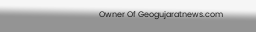Owner Of Geogujaratnews.com